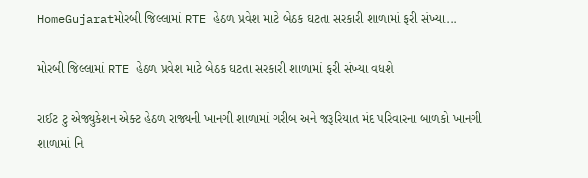HomeGujaratમોરબી જિલ્લામાં RTE હેઠળ પ્રવેશ માટે બેઠક ઘટતા સરકારી શાળામાં ફરી સંખ્યા...

મોરબી જિલ્લામાં RTE હેઠળ પ્રવેશ માટે બેઠક ઘટતા સરકારી શાળામાં ફરી સંખ્યા વધશે

રાઈટ ટુ એજ્યુકેશન એક્ટ હેઠળ રાજ્યની ખાનગી શાળામાં ગરીબ અને જરૂરિયાત મંદ પરિવારના બાળકો ખાનગી શાળામાં નિ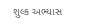શુલ્ક અભ્યાસ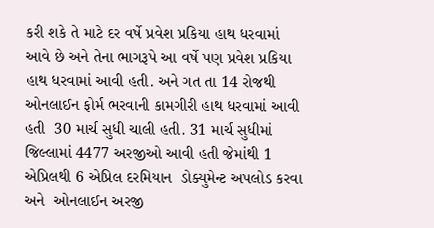કરી શકે તે માટે દર વર્ષે પ્રવેશ પ્રકિયા હાથ ધરવામાં આવે છે અને તેના ભાગરૂપે આ વર્ષે પણ પ્રવેશ પ્રકિયા હાથ ધરવામાં આવી હતી. અને ગત તા 14 રોજથી ઓનલાઈન ફોર્મ ભરવાની કામગીરી હાથ ધરવામાં આવી હતી  30 માર્ચ સુધી ચાલી હતી. 31 માર્ચ સુધીમાં જિલ્લામાં 4477 અરજીઓ આવી હતી જેમાંથી 1 એપ્રિલથી 6 એપ્રિલ દરમિયાન  ડોક્યુમેન્ટ અપલોડ કરવા અને  ઓનલાઈન અરજી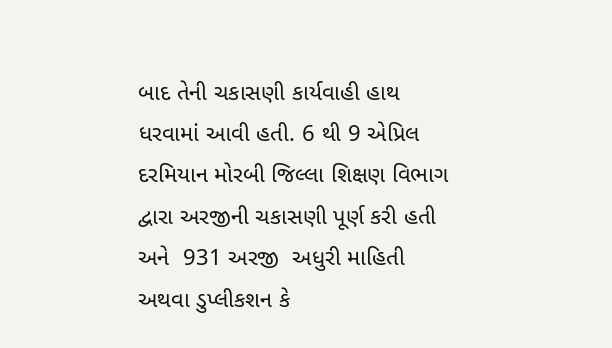બાદ તેની ચકાસણી કાર્યવાહી હાથ ધરવામાં આવી હતી. 6 થી 9 એપ્રિલ દરમિયાન મોરબી જિલ્લા શિક્ષણ વિભાગ દ્વારા અરજીની ચકાસણી પૂર્ણ કરી હતી અને  931 અરજી  અધુરી માહિતી અથવા ડુપ્લીકશન કે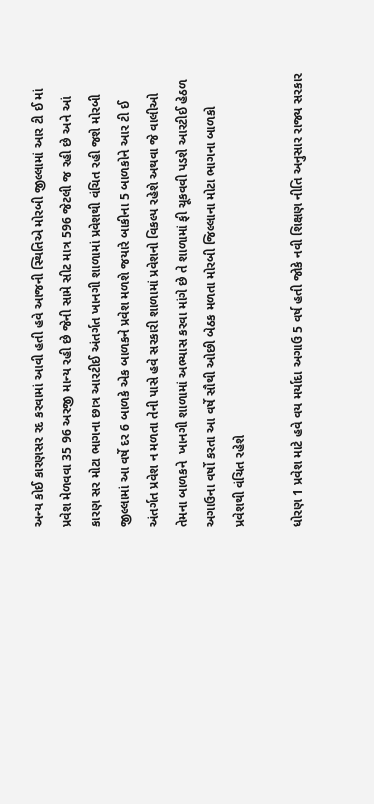અન્ય કોઈ કારણસર રદ કરવામાં આવી હતી હવે આજની સ્થિતિએ મોરબી જીલ્લામાં આર ટી ઈ માં પ્રવેશ મેળવવા 35 96 અરજી માન્ય રહી છે જેની સામે સીટ માત્ર 596 જેટલી જ રહી છે અને આં કારણ સર મોટા ભાગના છાત્ર આરટીઈ અંતર્ગત ખાનગી શાળામાં પ્રવેશથી વંચિત રહી જશે મોરબી જીલ્લામાં આ વર્ષે દર 6 બાળકે એક બાળકને પ્રવેશ મળશે જયારે બાકીના 5 બાળકોને આર ટી ઈ અંતર્ગત પ્રવેશ ન મળતા તેની પાસે હવે સરકારી શાળામાં પ્રવેશનો વિકલ્પ રહેશે અથવા જે વાલીઓ તેમના બાળકને  ખાનગી શાળામાં અભ્યાસ કરવા માંગે છે તે શાળામાં ફી ચૂકવવી પડશે આરટીઈ હેઠળ અગાઉના વર્ષો કરતા આ વર્ષે સૌથી ઓછી બેઠક મળતા મોરબી જિલ્લાના મોટા ભાગના બાળકો પ્રવેશથી વંચિત રહેશે

ધોરણ 1 પ્રવેશ માટે હવે વય મર્યાદા અગાઉ 5 વર્ષ હતી જોકે નવી શિક્ષણ નીતિ અનુસાર રાજ્ય સરકાર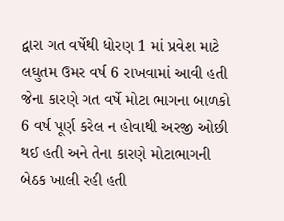દ્વારા ગત વર્ષેથી ધોરણ 1 માં પ્રવેશ માટે લઘુતમ ઉમર વર્ષ 6 રાખવામાં આવી હતી જેના કારણે ગત વર્ષે મોટા ભાગના બાળકો 6 વર્ષ પૂર્ણ કરેલ ન હોવાથી અરજી ઓછી થઈ હતી અને તેના કારણે મોટાભાગની બેઠક ખાલી રહી હતી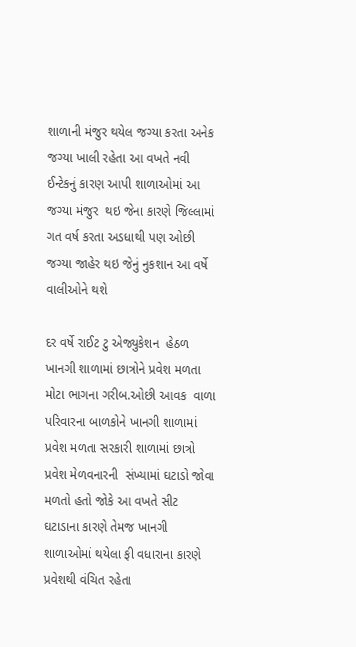શાળાની મંજુર થયેલ જગ્યા કરતા અનેક જગ્યા ખાલી રહેતા આ વખતે નવી ઈન્ટેકનું કારણ આપી શાળાઓમાં આ જગ્યા મંજુર  થઇ જેના કારણે જિલ્લામાં ગત વર્ષ કરતા અડધાથી પણ ઓછી જગ્યા જાહેર થઇ જેનું નુકશાન આ વર્ષે વાલીઓને થશે

દર વર્ષે રાઈટ ટુ એજ્યુકેશન  હેઠળ ખાનગી શાળામાં છાત્રોને પ્રવેશ મળતા મોટા ભાગના ગરીબ.ઓછી આવક  વાળા  પરિવારના બાળકોને ખાનગી શાળામાં પ્રવેશ મળતા સરકારી શાળામાં છાત્રો પ્રવેશ મેળવનારની  સંખ્યામાં ઘટાડો જોવા મળતો હતો જોકે આ વખતે સીટ ઘટાડાના કારણે તેમજ ખાનગી શાળાઓમાં થયેલા ફી વધારાના કારણે  પ્રવેશથી વંચિત રહેતા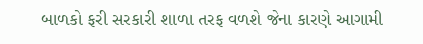બાળકો ફરી સરકારી શાળા તરફ વળશે જેના કારણે આગામી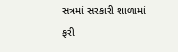સત્રમાં સરકારી શાળામાં ફરી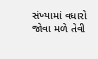સંખ્યામાં વધારો જોવા મળે તેવી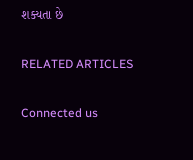શક્યતા છે

RELATED ARTICLES

Connected us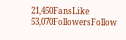21,450FansLike
53,070FollowersFollow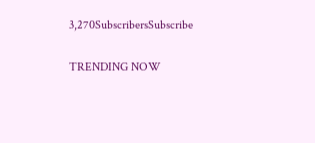3,270SubscribersSubscribe

TRENDING NOW